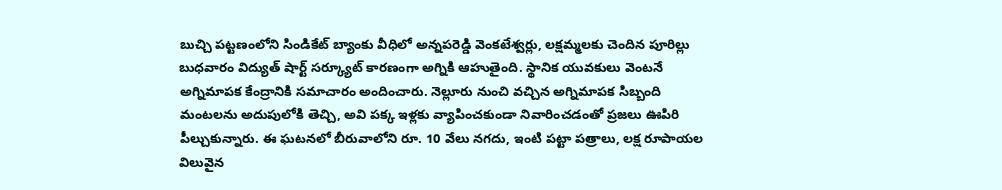బుచ్చి పట్టణంలోని సిండికేట్ బ్యాంకు వీధిలో అన్నపరెడ్డి వెంకటేశ్వర్లు, లక్షమ్మలకు చెందిన పూరిల్లు బుధవారం విద్యుత్ షార్ట్ సర్క్యూట్ కారణంగా అగ్నికి ఆహుతైంది. స్థానిక యువకులు వెంటనే అగ్నిమాపక కేంద్రానికి సమాచారం అందించారు. నెల్లూరు నుంచి వచ్చిన అగ్నిమాపక సిబ్బంది మంటలను అదుపులోకి తెచ్చి, అవి పక్క ఇళ్లకు వ్యాపించకుండా నివారించడంతో ప్రజలు ఊపిరి పీల్చుకున్నారు. ఈ ఘటనలో బీరువాలోని రూ. 10 వేలు నగదు, ఇంటి పట్టా పత్రాలు, లక్ష రూపాయల విలువైన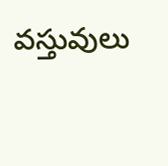వస్తువులు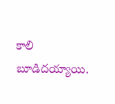కాలి బూడిదయ్యాయి.